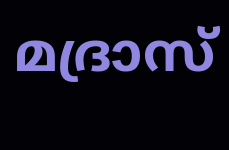മദ്രാസ്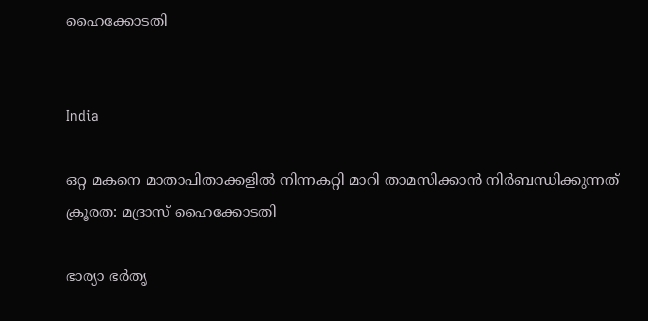ഹൈക്കോടതി


India

ഒറ്റ മകനെ മാതാപിതാക്കളിൽ നിന്നകറ്റി മാറി താമസിക്കാൻ നിർബന്ധിക്കുന്നത് ക്രൂരത: മദ്രാസ് ഹൈക്കോടതി

ഭാര്യാ ഭർതൃ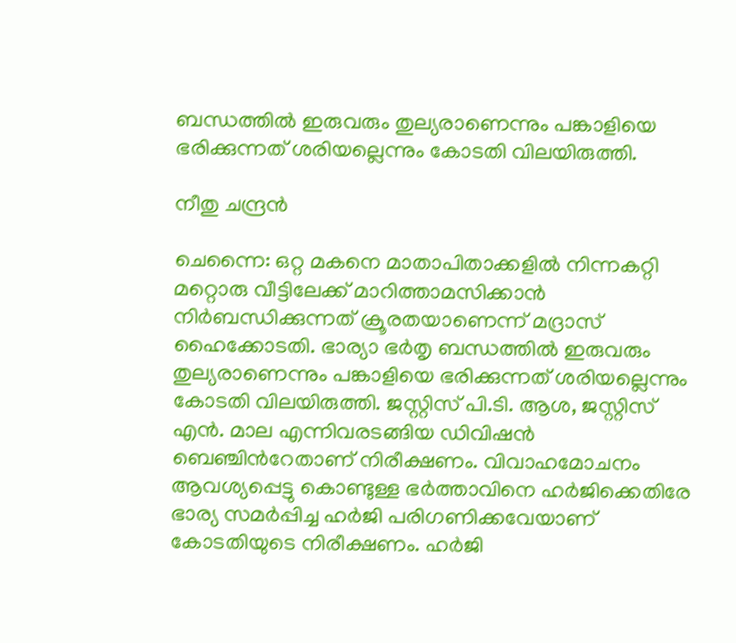ബന്ധത്തിൽ ഇരുവരും തുല്യരാണെന്നും പങ്കാളിയെ ഭരിക്കുന്നത് ശരിയല്ലെന്നും കോടതി വിലയിരുത്തി.

നീതു ചന്ദ്രൻ

ചെന്നൈ: ഒറ്റ മകനെ മാതാപിതാക്കളിൽ നിന്നകറ്റി മറ്റൊരു വീട്ടിലേക്ക് മാറിത്താമസിക്കാൻ നിർബന്ധിക്കുന്നത് ക്രൂരതയാണെന്ന് മദ്രാസ് ഹൈക്കോടതി. ഭാര്യാ ഭർതൃ ബന്ധത്തിൽ ഇരുവരും തുല്യരാണെന്നും പങ്കാളിയെ ഭരിക്കുന്നത് ശരിയല്ലെന്നും കോടതി വിലയിരുത്തി. ജസ്റ്റിസ് പി.ടി. ആശ, ജസ്റ്റിസ് എൻ. മാല എന്നിവരടങ്ങിയ ഡിവിഷൻ ബെഞ്ചിന്‍റേതാണ് നിരീക്ഷണം. വിവാഹമോചനം ആവശ്യപ്പെട്ടു കൊണ്ടുള്ള ഭർത്താവിനെ ഹർജിക്കെതിരേ ഭാര്യ സമർപ്പിച്ച ഹർജി പരിഗണിക്കവേയാണ് കോടതിയുടെ നിരീക്ഷണം. ഹർജി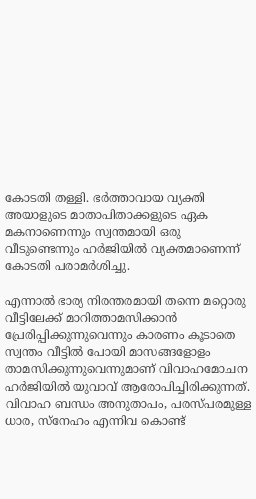കോടതി തള്ളി. ഭർത്താവായ വ്യക്തി അയാളുടെ മാതാപിതാക്കളുടെ ഏക മകനാണെന്നും സ്വന്തമായി ഒരു വീടുണ്ടെന്നും ഹർജിയിൽ വ്യക്തമാണെന്ന് കോടതി പരാമർശിച്ചു.

എന്നാൽ ഭാര്യ നിരന്തരമായി തന്നെ മറ്റൊരു വീട്ടിലേക്ക് മാറിത്താമസിക്കാൻ പ്രേരിപ്പിക്കുന്നുവെന്നും കാരണം കൂടാതെ സ്വന്തം വീട്ടിൽ പോയി മാസങ്ങളോളം താമസിക്കുന്നുവെന്നുമാണ് വിവാഹമോചന ഹർജിയിൽ യുവാവ് ആരോപിച്ചിരിക്കുന്നത്. വിവാഹ ബന്ധം അനുതാപം, പരസ്പരമുള്ള ധാര, സ്നേഹം എന്നിവ കൊണ്ട്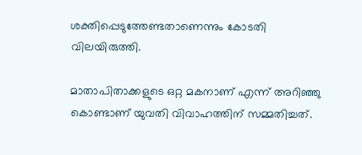ശക്തിപ്പെടുത്തേണ്ടതാണെന്നും കോടതി വിലയിരുത്തി.

മാതാപിതാക്കളുടെ ഒറ്റ മകനാണ് എന്ന് അറിഞ്ഞു കൊണ്ടാണ് യുവതി വിവാഹത്തിന് സമ്മതിച്ചത്.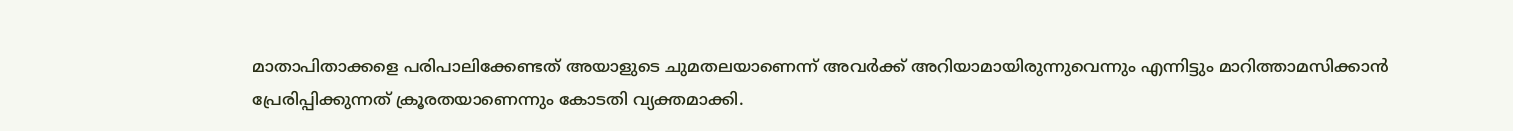മാതാപിതാക്കളെ പരിപാലിക്കേണ്ടത് അയാളുടെ ചുമതലയാണെന്ന് അവർക്ക് അറിയാമായിരുന്നുവെന്നും എന്നിട്ടും മാറിത്താമസിക്കാൻ പ്രേരിപ്പിക്കുന്നത് ക്രൂരതയാണെന്നും കോടതി വ്യക്തമാക്കി.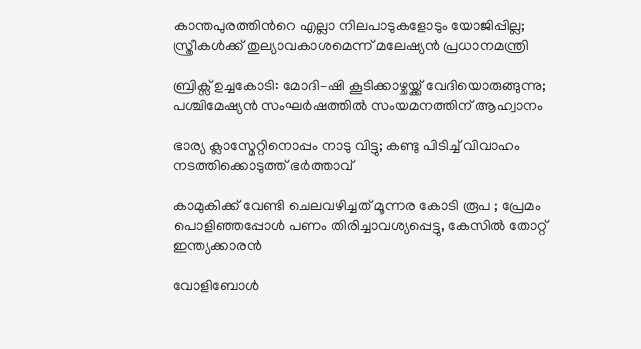കാന്തപുരത്തിന്‍റെ എല്ലാ നിലപാടുകളോടും യോജിപ്പില്ല; സ്ത്രീകൾക്ക് തുല്യാവകാശമെന്ന് മലേഷ്യൻ പ്രധാനമന്ത്രി

ബ്രിക്സ് ഉച്ചകോടി: മോദി–ഷി കൂടിക്കാഴ്ചയ്ക്ക് വേദിയൊരുങ്ങുന്നു; പശ്ചിമേഷ്യൻ സംഘർഷത്തിൽ സംയമനത്തിന് ആഹ്വാനം

ഭാര്യ ക്ലാസ്മേറ്റിനൊപ്പം നാടു വിട്ടു; കണ്ടു പിടിച്ച് വിവാഹം നടത്തിക്കൊടുത്ത് ഭർത്താവ്

കാമുകിക്ക് വേണ്ടി ചെലവഴിച്ചത് മൂന്നര കോടി രൂപ ; പ്രേമം പൊളിഞ്ഞപ്പോൾ പണം തിരിച്ചാവശ്യപ്പെട്ടു, കേസിൽ തോറ്റ് ഇന്ത്യക്കാരൻ

വോളിബോൾ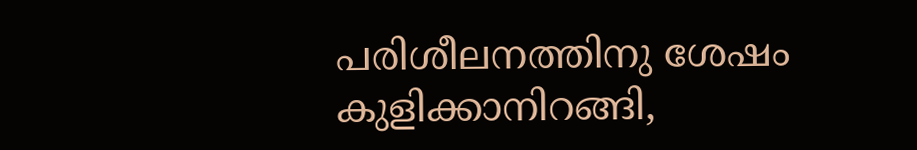പരിശീലനത്തിനു ശേഷം കുളിക്കാനിറങ്ങി,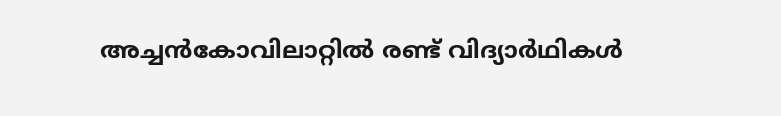അച്ചൻകോവിലാറ്റിൽ രണ്ട് വിദ്യാർഥികൾ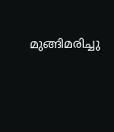മുങ്ങിമരിച്ചു